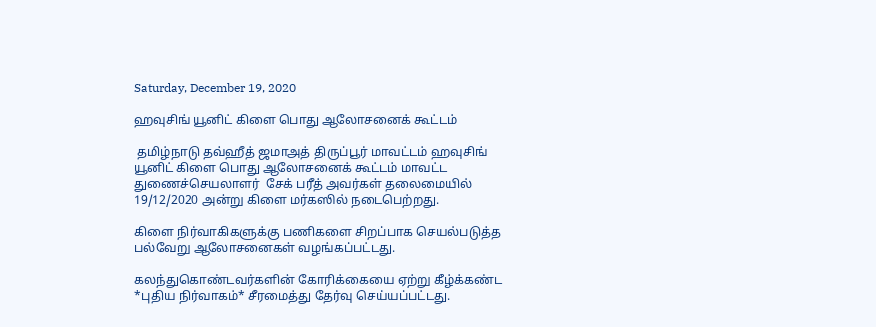Saturday, December 19, 2020

ஹவுசிங் யூனிட் கிளை பொது ஆலோசனைக் கூட்டம்

 தமிழ்நாடு தவ்ஹீத் ஜமாஅத் திருப்பூர் மாவட்டம் ஹவுசிங் யூனிட் கிளை பொது ஆலோசனைக் கூட்டம் மாவட்ட துணைச்செயலாளர்  சேக் பரீத் அவர்கள் தலைமையில் 19/12/2020 அன்று கிளை மர்கஸில் நடைபெற்றது.

கிளை நிர்வாகிகளுக்கு பணிகளை சிறப்பாக செயல்படுத்த பல்வேறு ஆலோசனைகள் வழங்கப்பட்டது.

கலந்துகொண்டவர்களின் கோரிக்கையை ஏற்று கீழ்க்கண்ட *புதிய நிர்வாகம்* சீரமைத்து தேர்வு செய்யப்பட்டது.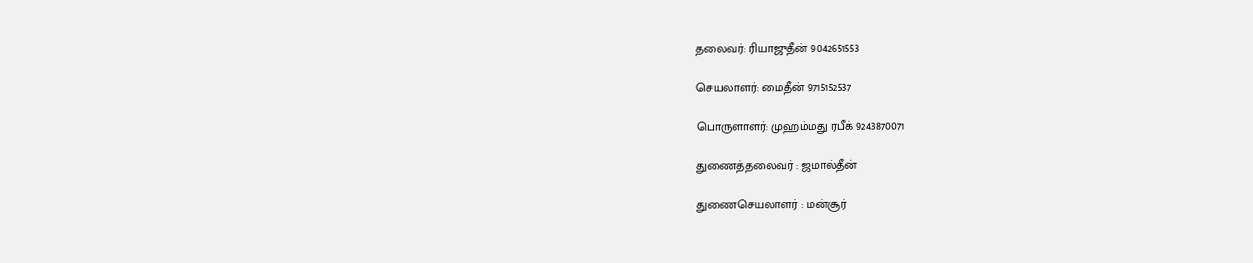தலைவர்: ரியாஜுதீன் 9042651553

செயலாளர்: மைதீன் 9715152537

பொருளாளர்: முஹம்மது ரபீக் 9243870071

துணைத்தலைவர் : ஜமால்தீன்

துணைசெயலாளர் : மன்சூர்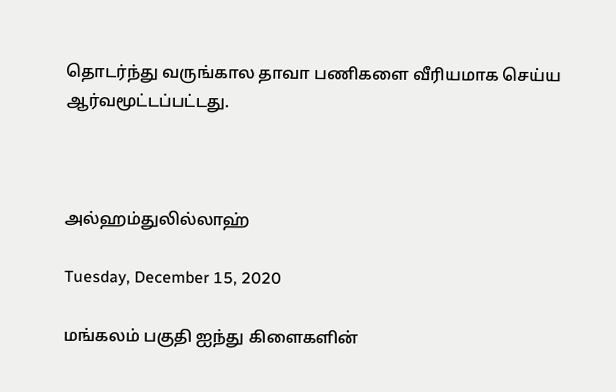தொடர்ந்து வருங்கால தாவா பணிகளை வீரியமாக செய்ய ஆர்வமூட்டப்பட்டது.



அல்ஹம்துலில்லாஹ்

Tuesday, December 15, 2020

மங்கலம் பகுதி ஐந்து கிளைகளின்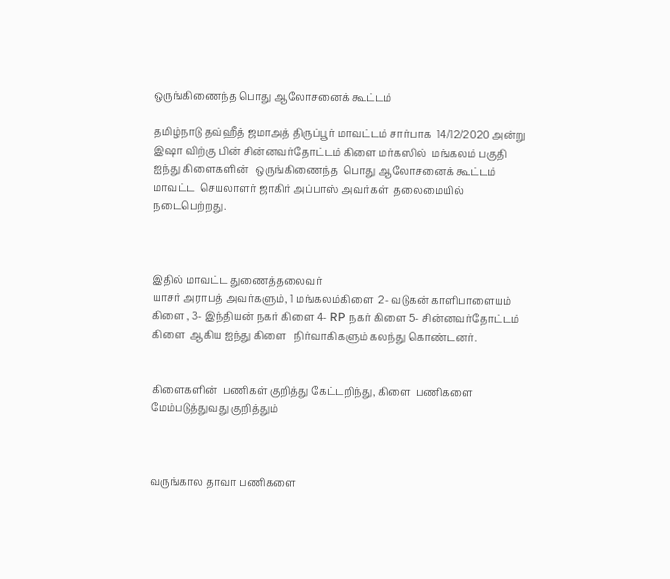ஒருங்கிணைந்த பொது ஆலோசனைக் கூட்டம்

தமிழ்நாடு தவ்ஹீத் ஜமாஅத் திருப்பூர் மாவட்டம் சார்பாக  14/12/2020 அன்று இஷா விற்கு பின் சின்னவர்தோட்டம் கிளை மர்கஸில்  மங்கலம் பகுதி ஐந்து கிளைகளின்   ஒருங்கிணைந்த  பொது ஆலோசனைக் கூட்டம்    மாவட்ட  செயலாளர் ஜாகிர் அப்பாஸ் அவர்கள்  தலைமையில் நடைபெற்றது.



இதில் மாவட்ட துணைத்தலைவர்
யாசர் அராபத் அவர்களும், 1 மங்கலம்கிளை  2- வடுகன் காளிபாளையம்  கிளை , 3- இந்தியன் நகர் கிளை 4- RP நகர் கிளை 5- சின்னவர்தோட்டம் கிளை  ஆகிய ஐந்து கிளை   நிர்வாகிகளும் கலந்து கொண்டனர்.


கிளைகளின்  பணிகள் குறித்து கேட்டறிந்து, கிளை  பணிகளை மேம்படுத்துவது குறித்தும்



வருங்கால தாவா பணிகளை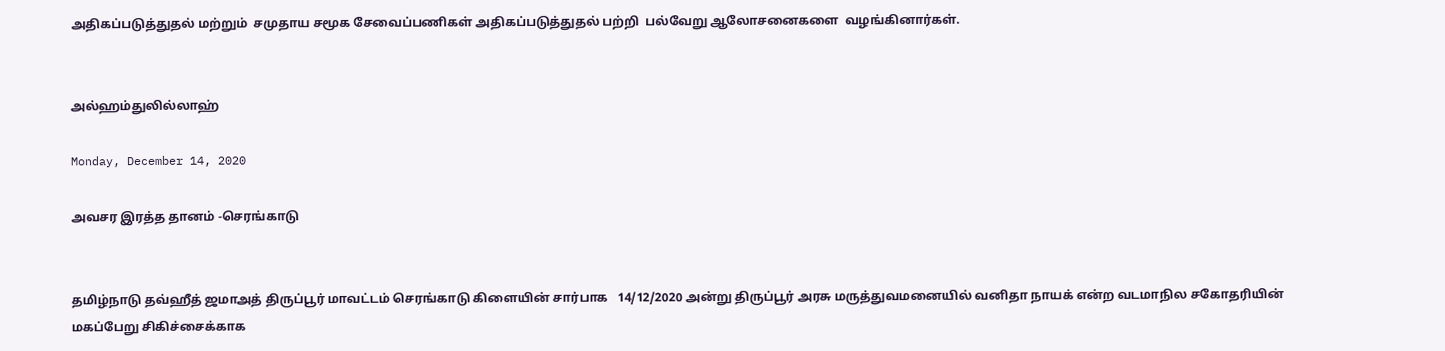அதிகப்படுத்துதல் மற்றும்  சமுதாய சமூக சேவைப்பணிகள் அதிகப்படுத்துதல் பற்றி  பல்வேறு ஆலோசனைகளை  வழங்கினார்கள்.


அல்ஹம்துலில்லாஹ்

Monday, December 14, 2020

அவசர இரத்த தானம் -செரங்காடு


தமிழ்நாடு தவ்ஹீத் ஜமாஅத் திருப்பூர் மாவட்டம் செரங்காடு கிளையின் சார்பாக   14/12/2020 அன்று திருப்பூர் அரசு மருத்துவமனையில் வனிதா நாயக் என்ற வடமாநில சகோதரியின் மகப்பேறு சிகிச்சைக்காக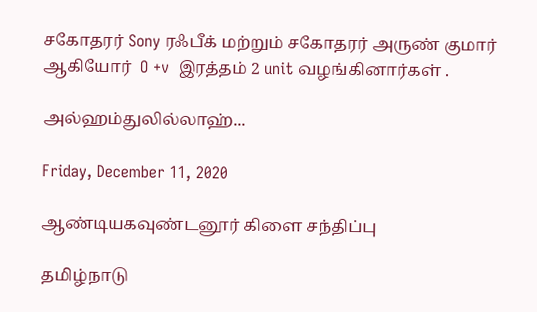சகோதரர் Sony ரஃபீக் மற்றும் சகோதரர் அருண் குமார்  ஆகியோர்  O +v  இரத்தம் 2 unit வழங்கினார்கள் .

அல்ஹம்துலில்லாஹ்...

Friday, December 11, 2020

ஆண்டியகவுண்டனூர் கிளை சந்திப்பு

தமிழ்நாடு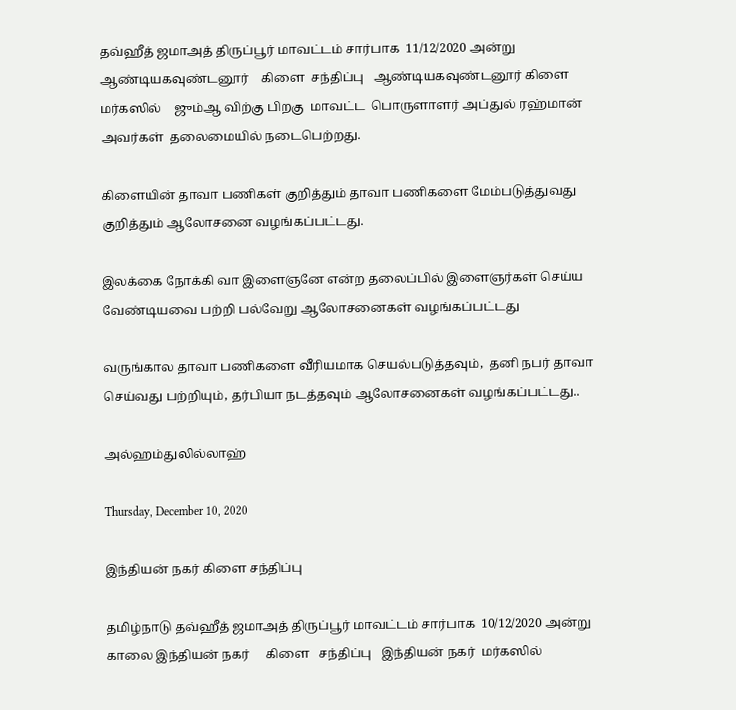தவ்ஹீத் ஜமாஅத் திருப்பூர் மாவட்டம் சார்பாக  11/12/2020 அன்று ஆண்டியகவுண்டனூர்    கிளை  சந்திப்பு   ஆண்டியகவுண்டனூர் கிளை மர்கஸில்    ஜும்ஆ விற்கு பிறகு  மாவட்ட  பொருளாளர் அப்துல் ரஹ்மான் அவர்கள்  தலைமையில் நடைபெற்றது.

கிளையின் தாவா பணிகள் குறித்தும் தாவா பணிகளை மேம்படுத்துவது குறித்தும் ஆலோசனை வழங்கப்பட்டது.

இலக்கை நோக்கி வா இளைஞனே என்ற தலைப்பில் இளைஞர்கள் செய்ய வேண்டியவை பற்றி பல்வேறு ஆலோசனைகள் வழங்கப்பட்டது

வருங்கால தாவா பணிகளை வீரியமாக செயல்படுத்தவும்,  தனி நபர் தாவா செய்வது பற்றியும், தர்பியா நடத்தவும் ஆலோசனைகள் வழங்கப்பட்டது..

அல்ஹம்துலில்லாஹ்

Thursday, December 10, 2020

இந்தியன் நகர் கிளை சந்திப்பு

தமிழ்நாடு தவ்ஹீத் ஜமாஅத் திருப்பூர் மாவட்டம் சார்பாக  10/12/2020 அன்று காலை இந்தியன் நகர்     கிளை   சந்திப்பு   இந்தியன் நகர்  மர்கஸில்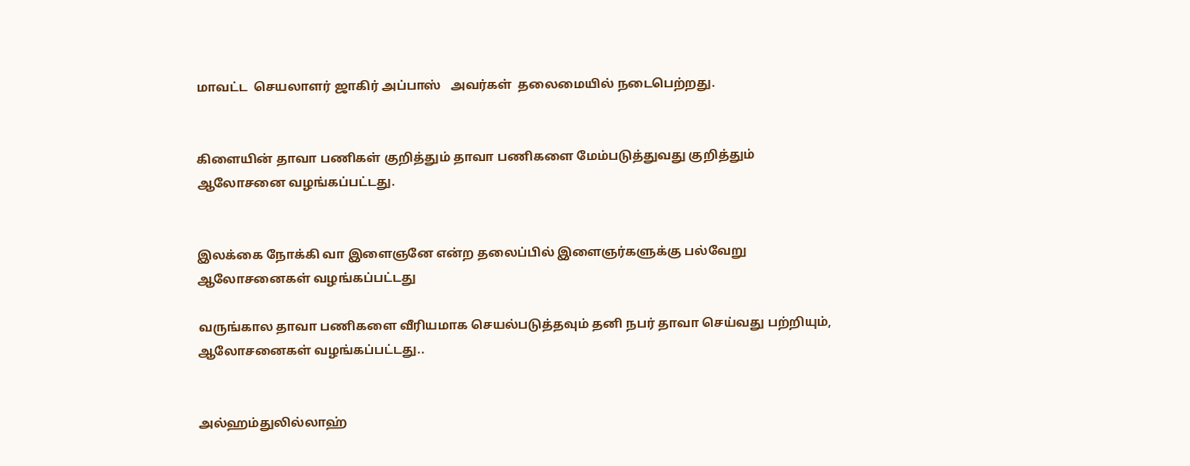மாவட்ட  செயலாளர் ஜாகிர் அப்பாஸ்   அவர்கள்  தலைமையில் நடைபெற்றது.


கிளையின் தாவா பணிகள் குறித்தும் தாவா பணிகளை மேம்படுத்துவது குறித்தும் ஆலோசனை வழங்கப்பட்டது.


இலக்கை நோக்கி வா இளைஞனே என்ற தலைப்பில் இளைஞர்களுக்கு பல்வேறு ஆலோசனைகள் வழங்கப்பட்டது

வருங்கால தாவா பணிகளை வீரியமாக செயல்படுத்தவும் தனி நபர் தாவா செய்வது பற்றியும்,  ஆலோசனைகள் வழங்கப்பட்டது..


அல்ஹம்துலில்லாஹ்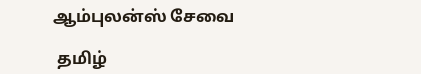ஆம்புலன்ஸ் சேவை

 தமிழ்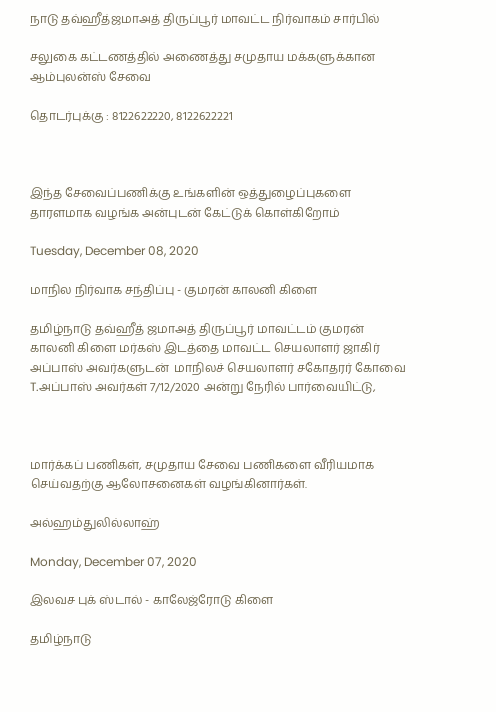நாடு தவ்ஹீத்ஜமாஅத் திருப்பூர் மாவட்ட நிர்வாகம் சார்பில்

சலுகை கட்டணத்தில் அணைத்து சமுதாய மக்களுக்கான ஆம்புலன்ஸ் சேவை

தொடர்புக்கு : 8122622220, 8122622221



இந்த சேவைப்பணிக்கு உங்களின் ஒத்துழைப்புகளை தாரளமாக வழங்க அன்புடன் கேட்டுக் கொள்கிறோம்

Tuesday, December 08, 2020

மாநில நிர்வாக சந்திப்பு - குமரன் காலனி கிளை

தமிழ்நாடு தவ்ஹீத் ஜமாஅத் திருப்பூர் மாவட்டம் குமரன் காலனி கிளை மர்கஸ் இடத்தை மாவட்ட செயலாளர் ஜாகிர் அப்பாஸ் அவர்களுடன்  மாநிலச் செயலாளர் சகோதரர் கோவை T.அப்பாஸ் அவர்கள் 7/12/2020 அன்று நேரில் பார்வையிட்டு,



மார்க்கப் பணிகள், சமுதாய சேவை பணிகளை வீரியமாக செய்வதற்கு ஆலோசனைகள் வழங்கினார்கள்.

அல்ஹம்துலில்லாஹ்

Monday, December 07, 2020

இலவச புக் ஸ்டால் - காலேஜ்ரோடு கிளை

தமிழ்நாடு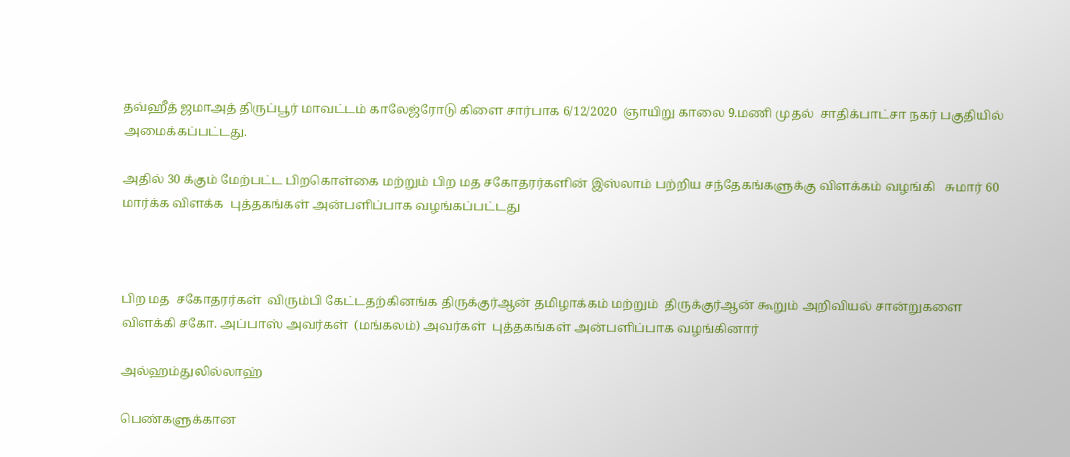தவ்ஹீத் ஜமாஅத் திருப்பூர் மாவட்டம் காலேஜ்ரோடு கிளை சார்பாக 6/12/2020  ஞாயிறு காலை 9.மணி முதல்  சாதிக்பாட்சா நகர் பகுதியில்  அமைக்கப்பட்டது.

அதில் 30 க்கும் மேற்பட்ட பிறகொள்கை மற்றும் பிற மத சகோதரர்களின் இஸ்லாம் பற்றிய சந்தேகங்களுக்கு விளக்கம் வழங்கி   சுமார் 60 மார்க்க விளக்க  புத்தகங்கள் அன்பளிப்பாக வழங்கப்பட்டது



பிற மத  சகோதரர்கள்  விரும்பி கேட்டதற்கினங்க திருக்குர்ஆன் தமிழாக்கம் மற்றும்  திருக்குர்ஆன் கூறும் அறிவியல் சான்றுகளை விளக்கி சகோ. அப்பாஸ் அவர்கள்  (மங்கலம்) அவர்கள்  புத்தகங்கள் அன்பளிப்பாக வழங்கினார்

அல்ஹம்துலில்லாஹ்

பெண்களுக்கான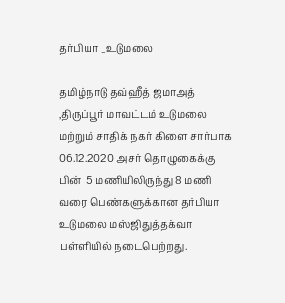தர்பியா _உடுமலை

தமிழ்நாடு தவ்ஹீத் ஜமாஅத் ,திருப்பூர் மாவட்டம் உடுமலை மற்றும் சாதிக் நகர் கிளை சார்பாக 06.12.2020 அசர் தொழுகைக்கு பின்  5 மணியிலிருந்து 8 மணி வரை பெண்களுக்கான தர்பியா உடுமலை மஸ்ஜிதுத்தக்வா பள்ளியில் நடைபெற்றது.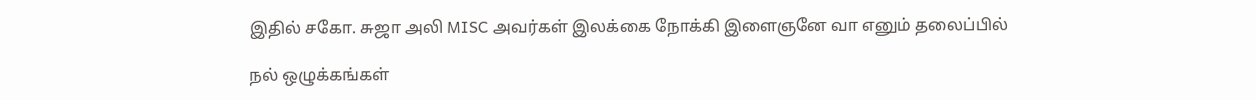இதில் சகோ. சுஜா அலி MISC அவர்கள் இலக்கை நோக்கி இளைஞனே வா எனும் தலைப்பில்

நல் ஒழுக்கங்கள்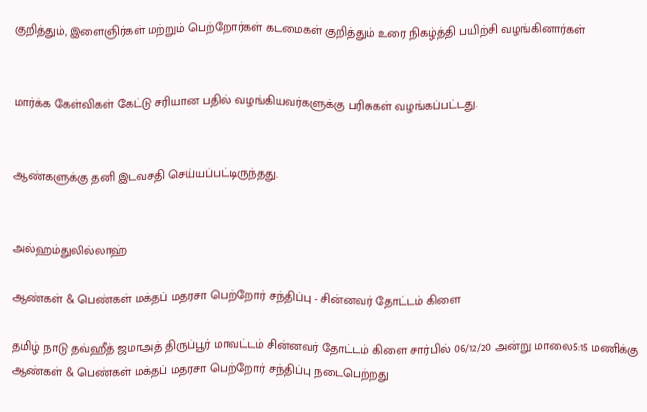குறித்தும், இளைஞிர்கள் மற்றும் பெற்றோர்கள் கடமைகள் குறித்தும் உரை நிகழ்த்தி பயிற்சி வழங்கினார்கள்


மார்க்க கேள்விகள் கேட்டு சரியான பதில் வழங்கியவர்களுக்கு பரிசுகள் வழங்கப்பட்டது.


ஆண்களுக்கு தனி இடவசதி செய்யப்பட்டிருந்தது.


அல்ஹம்துலில்லாஹ்

ஆண்கள் & பெண்கள் மக்தப் மதரசா பெற்றோர் சந்திப்பு - சின்னவர் தோட்டம் கிளை

தமிழ் நாடு தவ்ஹீத் ஜமாஅத் திருப்பூர் மாவட்டம் சின்னவர் தோட்டம் கிளை சார்பில் 06/12/20 அன்று மாலை5:15 மணிக்கு ஆண்கள் & பெண்கள் மக்தப் மதரசா பெற்றோர் சந்திப்பு நடைபெற்றது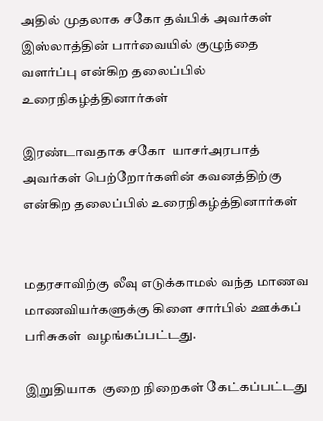அதில் முதலாக சகோ தவ்பிக் அவர்கள் இஸ்லாத்தின் பார்வையில் குழுந்தை வளர்ப்பு என்கிற தலைப்பில் உரைநிகழ்த்தினார்கள்

இரண்டாவதாக சகோ  யாசர்அரபாத் அவர்கள் பெற்றோர்களின் கவனத்திற்கு என்கிற தலைப்பில் உரைநிகழ்த்தினார்கள்


மதரசாவிற்கு லீவு எடுக்காமல் வந்த மாணவ மாணவியர்களுக்கு கிளை சார்பில் ஊக்கப் பரிசுகள்  வழங்கப்பட்டது.

இறுதியாக  குறை நிறைகள் கேட்கப்பட்டது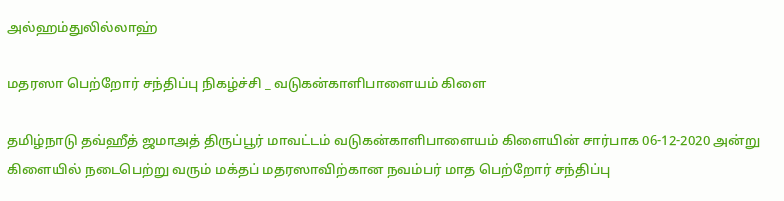அல்ஹம்துலில்லாஹ்

மதரஸா பெற்றோர் சந்திப்பு நிகழ்ச்சி _ வடுகன்காளிபாளையம் கிளை

தமிழ்நாடு தவ்ஹீத் ஜமாஅத் திருப்பூர் மாவட்டம் வடுகன்காளிபாளையம் கிளையின் சார்பாக 06-12-2020 அன்று கிளையில் நடைபெற்று வரும் மக்தப் மதரஸாவிற்கான நவம்பர் மாத பெற்றோர் சந்திப்பு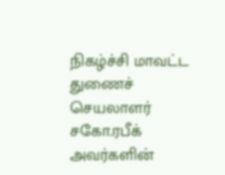நிகழ்ச்சி மாவட்ட துணைச் செயலாளர் சகோ.ரபீக் அவர்களின்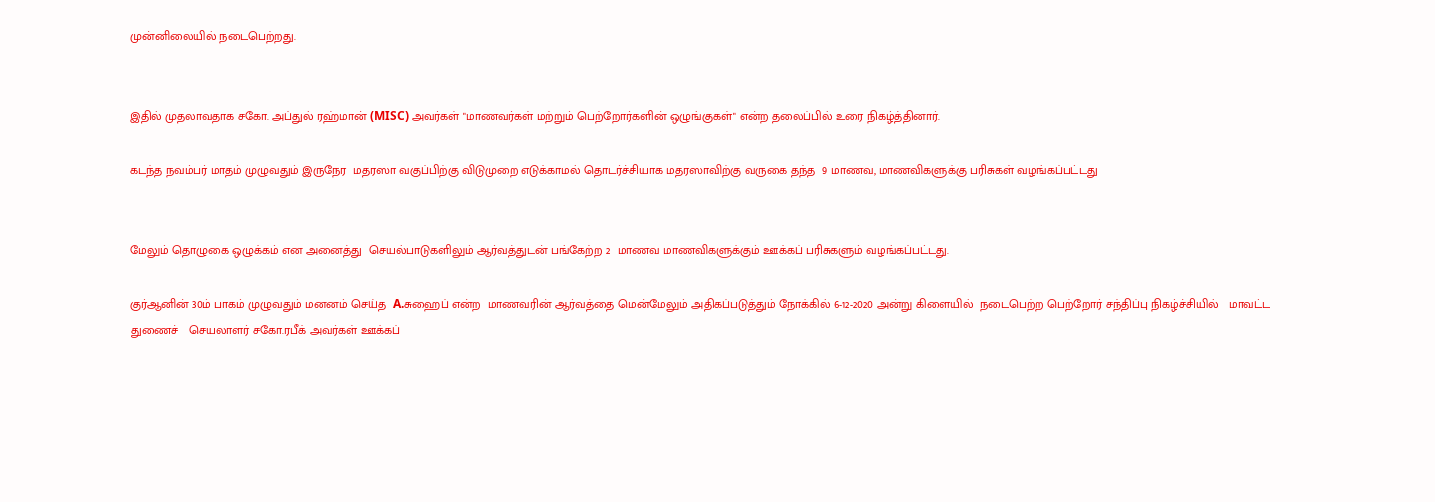முன்னிலையில் நடைபெற்றது.


இதில் முதலாவதாக சகோ. அப்துல் ரஹ்மான் (MISC) அவர்கள் "மாணவர்கள் மற்றும் பெற்றோர்களின் ஒழுங்குகள்" என்ற தலைப்பில் உரை நிகழ்த்தினார்.

கடந்த நவம்பர் மாதம் முழுவதும் இருநேர  மதரஸா வகுப்பிற்கு விடுமுறை எடுக்காமல் தொடர்ச்சியாக மதரஸாவிற்கு வருகை தந்த  9 மாணவ, மாணவிகளுக்கு பரிசுகள் வழங்கப்பட்டது


மேலும் தொழுகை ஒழுக்கம் என அனைத்து  செயல்பாடுகளிலும் ஆர்வத்துடன் பங்கேற்ற 2  மாணவ மாணவிகளுக்கும் ஊக்கப் பரிசுகளும் வழங்கப்பட்டது.

குர்ஆனின் 30ம் பாகம் முழுவதும் மனனம் செய்த  A.சுஹைப் என்ற  மாணவரின் ஆர்வத்தை மென்மேலும் அதிகப்படுத்தும் நோக்கில் 6-12-2020 அன்று கிளையில்  நடைபெற்ற பெற்றோர் சந்திப்பு நிகழ்ச்சியில்   மாவட்ட துணைச்   செயலாளர் சகோ.ரபீக் அவர்கள் ஊக்கப்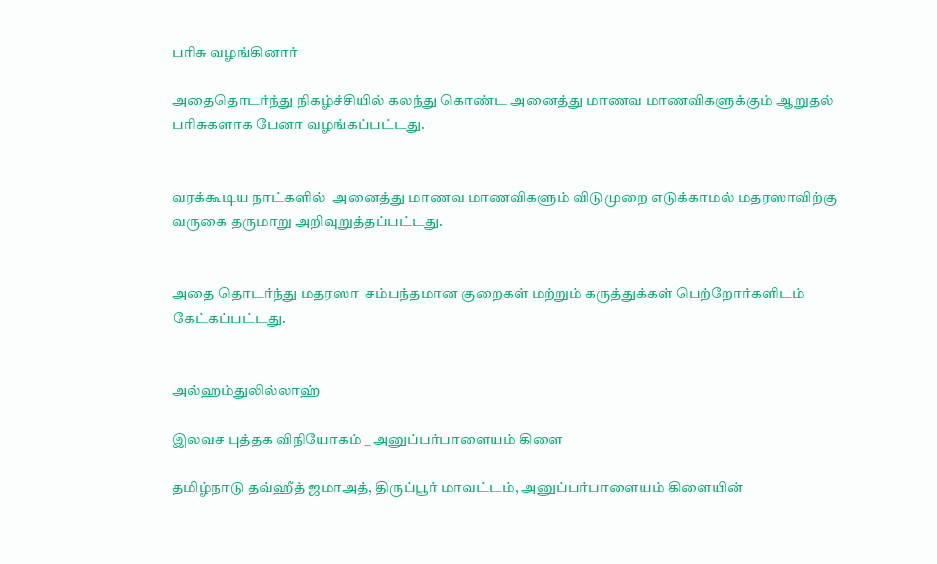பரிசு வழங்கினார்

அதைதொடர்ந்து நிகழ்ச்சியில் கலந்து கொண்ட அனைத்து மாணவ மாணவிகளுக்கும் ஆறுதல் பரிசுகளாக பேனா வழங்கப்பட்டது.


வரக்கூடிய நாட்களில்  அனைத்து மாணவ மாணவிகளும் விடுமுறை எடுக்காமல் மதரஸாவிற்கு வருகை தருமாறு அறிவுறுத்தப்பட்டது.


அதை தொடர்ந்து மதரஸா  சம்பந்தமான குறைகள் மற்றும் கருத்துக்கள் பெற்றோர்களிடம்  கேட்கப்பட்டது.


அல்ஹம்துலில்லாஹ்

இலவச புத்தக விநியோகம் _ அனுப்பர்பாளையம் கிளை

தமிழ்நாடு தவ்ஹீத் ஜமாஅத், திருப்பூர் மாவட்டம், அனுப்பர்பாளையம் கிளையின்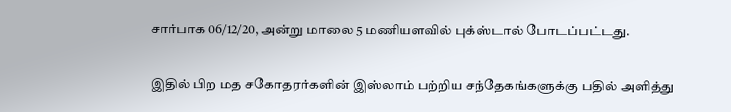சார்பாக 06/12/20, அன்று மாலை 5 மணியளவில் புக்ஸ்டால் போடப்பட்டது.

இதில் பிற மத சகோதரர்களின் இஸ்லாம் பற்றிய சந்தேகங்களுக்கு பதில் அளித்து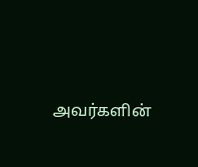அவர்களின்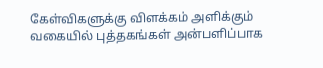கேள்விகளுக்கு விளக்கம் அளிக்கும் வகையில் புத்தகங்கள் அன்பளிப்பாக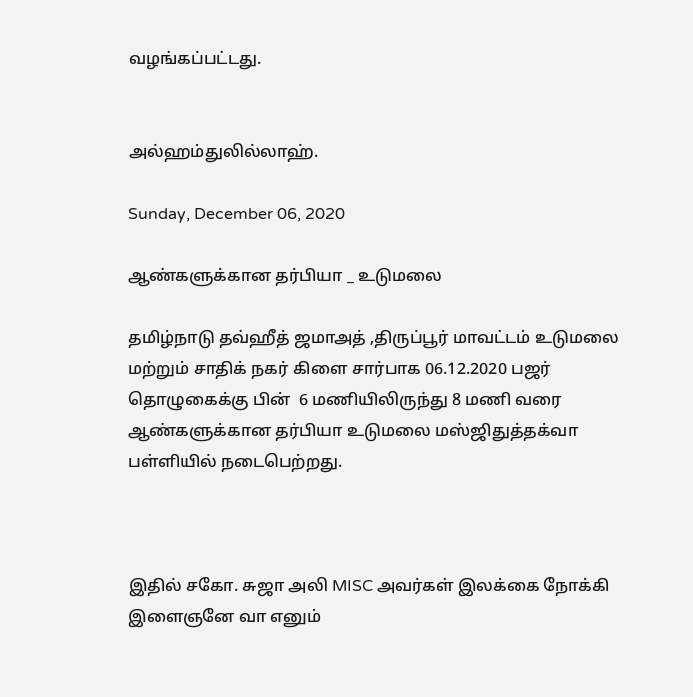வழங்கப்பட்டது.


அல்ஹம்துலில்லாஹ்.

Sunday, December 06, 2020

ஆண்களுக்கான தர்பியா _ உடுமலை

தமிழ்நாடு தவ்ஹீத் ஜமாஅத் ,திருப்பூர் மாவட்டம் உடுமலை மற்றும் சாதிக் நகர் கிளை சார்பாக 06.12.2020 பஜர் தொழுகைக்கு பின்  6 மணியிலிருந்து 8 மணி வரை ஆண்களுக்கான தர்பியா உடுமலை மஸ்ஜிதுத்தக்வா பள்ளியில் நடைபெற்றது.



இதில் சகோ. சுஜா அலி MISC அவர்கள் இலக்கை நோக்கி இளைஞனே வா எனும்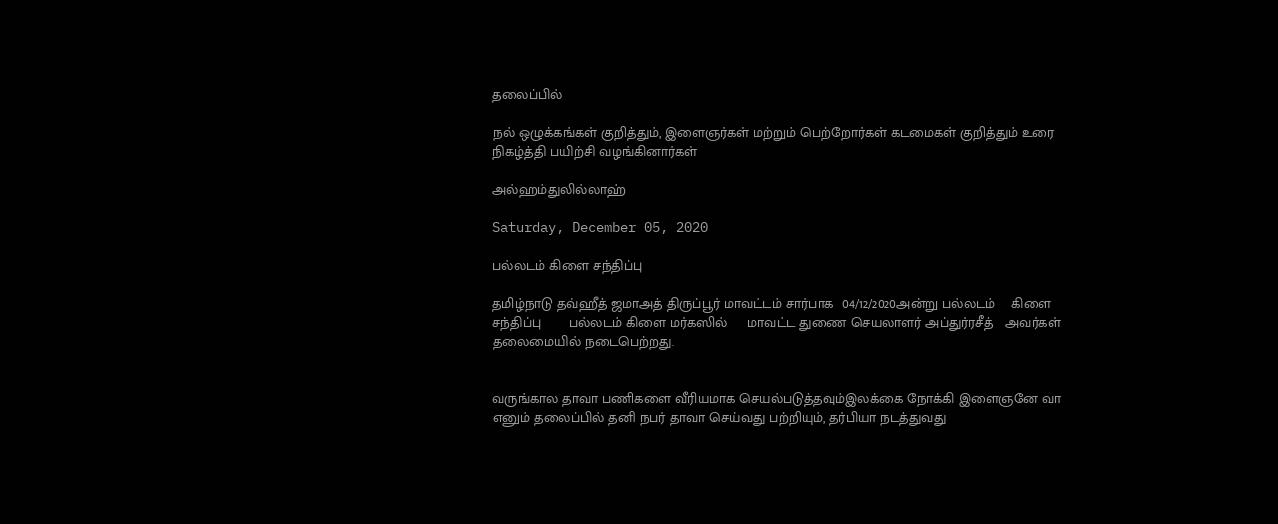தலைப்பில்

நல் ஒழுக்கங்கள் குறித்தும், இளைஞர்கள் மற்றும் பெற்றோர்கள் கடமைகள் குறித்தும் உரை நிகழ்த்தி பயிற்சி வழங்கினார்கள்

அல்ஹம்துலில்லாஹ்

Saturday, December 05, 2020

பல்லடம் கிளை சந்திப்பு

தமிழ்நாடு தவ்ஹீத் ஜமாஅத் திருப்பூர் மாவட்டம் சார்பாக  04/12/2020அன்று பல்லடம்    கிளை   சந்திப்பு       பல்லடம் கிளை மர்கஸில்     மாவட்ட துணை செயலாளர் அப்துர்ரசீத்   அவர்கள்  தலைமையில் நடைபெற்றது.


வருங்கால தாவா பணிகளை வீரியமாக செயல்படுத்தவும்இலக்கை நோக்கி இளைஞனே வா எனும் தலைப்பில் தனி நபர் தாவா செய்வது பற்றியும், தர்பியா நடத்துவது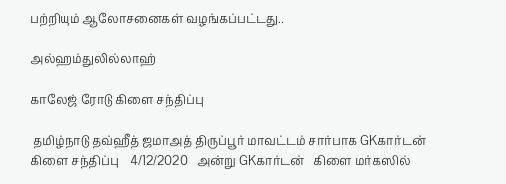பற்றியும் ஆலோசனைகள் வழங்கப்பட்டது..

அல்ஹம்துலில்லாஹ்

காலேஜ் ரோடு கிளை சந்திப்பு

 தமிழ்நாடு தவ்ஹீத் ஜமாஅத் திருப்பூர் மாவட்டம் சார்பாக GKகார்டன்  கிளை சந்திப்பு    4/12/2020   அன்று GKகார்டன்   கிளை மர்கஸில்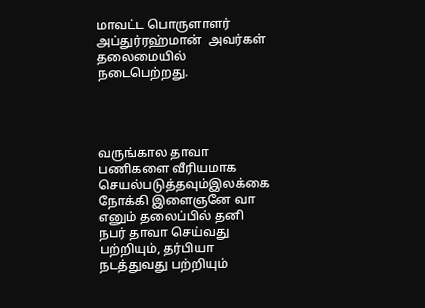மாவட்ட பொருளாளர் அப்துர்ரஹ்மான்  அவர்கள்  தலைமையில் நடைபெற்றது.




வருங்கால தாவா பணிகளை வீரியமாக செயல்படுத்தவும்இலக்கை நோக்கி இளைஞனே வா எனும் தலைப்பில் தனி நபர் தாவா செய்வது பற்றியும், தர்பியா நடத்துவது பற்றியும்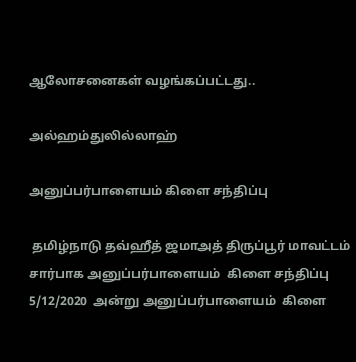ஆலோசனைகள் வழங்கப்பட்டது..

அல்ஹம்துலில்லாஹ்

அனுப்பர்பாளையம் கிளை சந்திப்பு

 தமிழ்நாடு தவ்ஹீத் ஜமாஅத் திருப்பூர் மாவட்டம் சார்பாக அனுப்பர்பாளையம்  கிளை சந்திப்பு 5/12/2020  அன்று அனுப்பர்பாளையம்  கிளை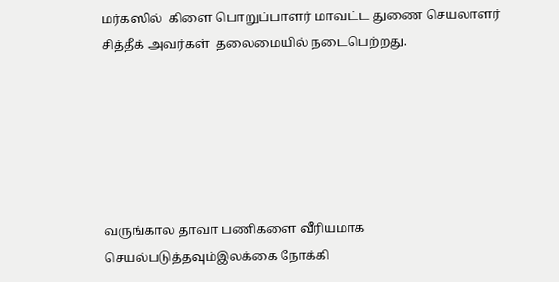மர்கஸில்  கிளை பொறுப்பாளர் மாவட்ட துணை செயலாளர் சித்தீக் அவர்கள்  தலைமையில் நடைபெற்றது.






வருங்கால தாவா பணிகளை வீரியமாக செயல்படுத்தவும்இலக்கை நோக்கி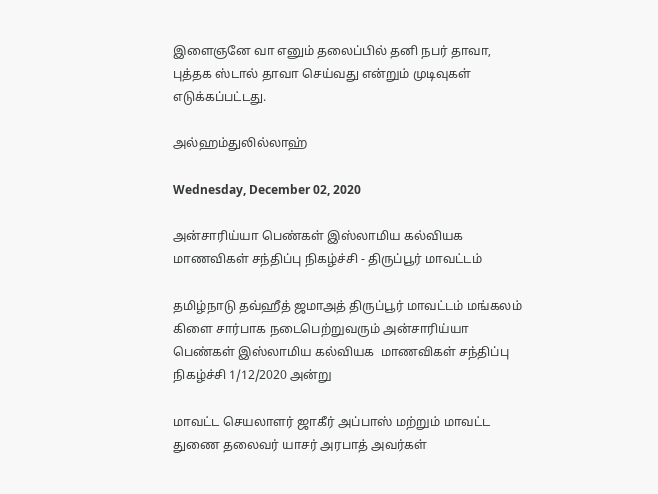இளைஞனே வா எனும் தலைப்பில் தனி நபர் தாவா, புத்தக ஸ்டால் தாவா செய்வது என்றும் முடிவுகள் எடுக்கப்பட்டது.

அல்ஹம்துலில்லாஹ்

Wednesday, December 02, 2020

அன்சாரிய்யா பெண்கள் இஸ்லாமிய கல்வியக மாணவிகள் சந்திப்பு நிகழ்ச்சி - திருப்பூர் மாவட்டம்

தமிழ்நாடு தவ்ஹீத் ஜமாஅத் திருப்பூர் மாவட்டம் மங்கலம் கிளை சார்பாக நடைபெற்றுவரும் அன்சாரிய்யா பெண்கள் இஸ்லாமிய கல்வியக  மாணவிகள் சந்திப்பு நிகழ்ச்சி 1/12/2020 அன்று

மாவட்ட செயலாளர் ஜாகீர் அப்பாஸ் மற்றும் மாவட்ட துணை தலைவர் யாசர் அரபாத் அவர்கள்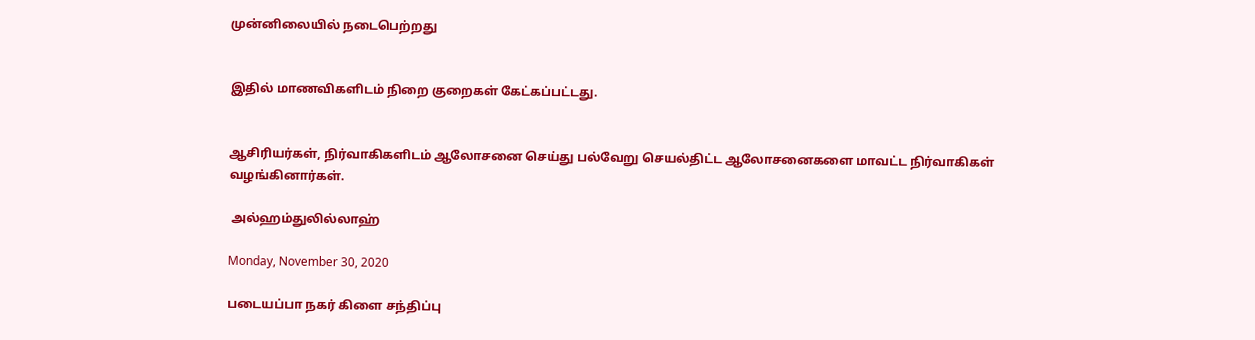முன்னிலையில் நடைபெற்றது


இதில் மாணவிகளிடம் நிறை குறைகள் கேட்கப்பட்டது.


ஆசிரியர்கள், நிர்வாகிகளிடம் ஆலோசனை செய்து பல்வேறு செயல்திட்ட ஆலோசனைகளை மாவட்ட நிர்வாகிகள் வழங்கினார்கள்.

 அல்ஹம்துலில்லாஹ்

Monday, November 30, 2020

படையப்பா நகர் கிளை சந்திப்பு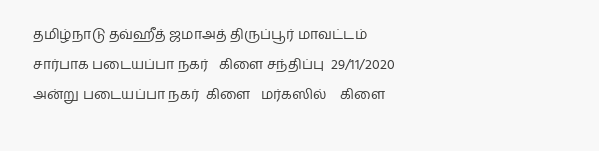தமிழ்நாடு தவ்ஹீத் ஜமாஅத் திருப்பூர் மாவட்டம் சார்பாக படையப்பா நகர்   கிளை சந்திப்பு  29/11/2020  அன்று படையப்பா நகர்  கிளை   மர்கஸில்    கிளை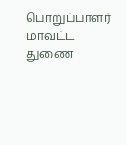பொறுப்பாளர் மாவட்ட துணை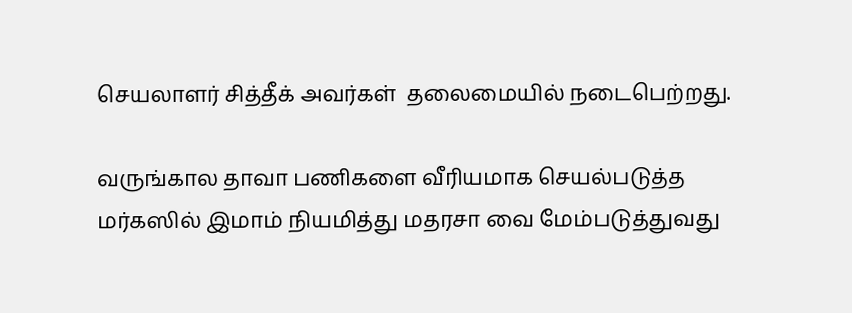செயலாளர் சித்தீக் அவர்கள்  தலைமையில் நடைபெற்றது.

வருங்கால தாவா பணிகளை வீரியமாக செயல்படுத்த மர்கஸில் இமாம் நியமித்து மதரசா வை மேம்படுத்துவது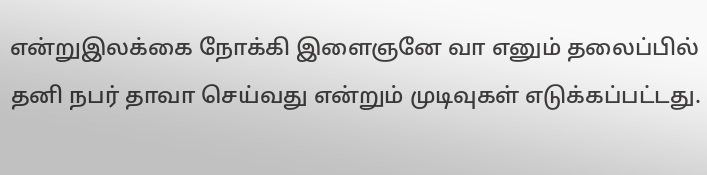என்றுஇலக்கை நோக்கி இளைஞனே வா எனும் தலைப்பில் தனி நபர் தாவா செய்வது என்றும் முடிவுகள் எடுக்கப்பட்டது.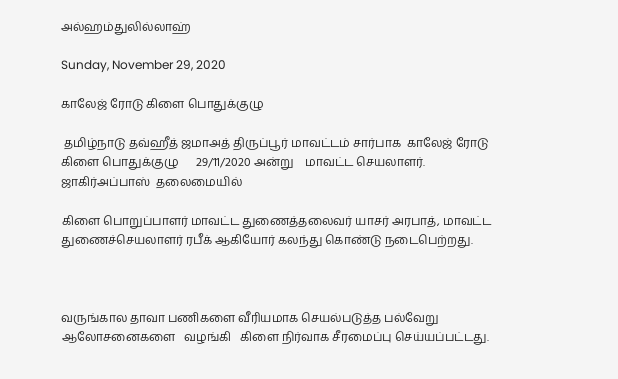அல்ஹம்துலில்லாஹ்

Sunday, November 29, 2020

காலேஜ் ரோடு கிளை பொதுக்குழு

 தமிழ்நாடு தவ்ஹீத் ஜமாஅத் திருப்பூர் மாவட்டம் சார்பாக  காலேஜ் ரோடு கிளை பொதுக்குழு      29/11/2020 அன்று    மாவட்ட செயலாளர்.   ஜாகிர்அப்பாஸ்  தலைமையில்

கிளை பொறுப்பாளர் மாவட்ட துணைத்தலைவர் யாசர் அரபாத், மாவட்ட துணைச்செயலாளர் ரபீக் ஆகியோர் கலந்து கொண்டு நடைபெற்றது.



வருங்கால தாவா பணிகளை வீரியமாக செயல்படுத்த பல்வேறு   ஆலோசனைகளை   வழங்கி   கிளை நிர்வாக சீரமைப்பு செய்யப்பட்டது.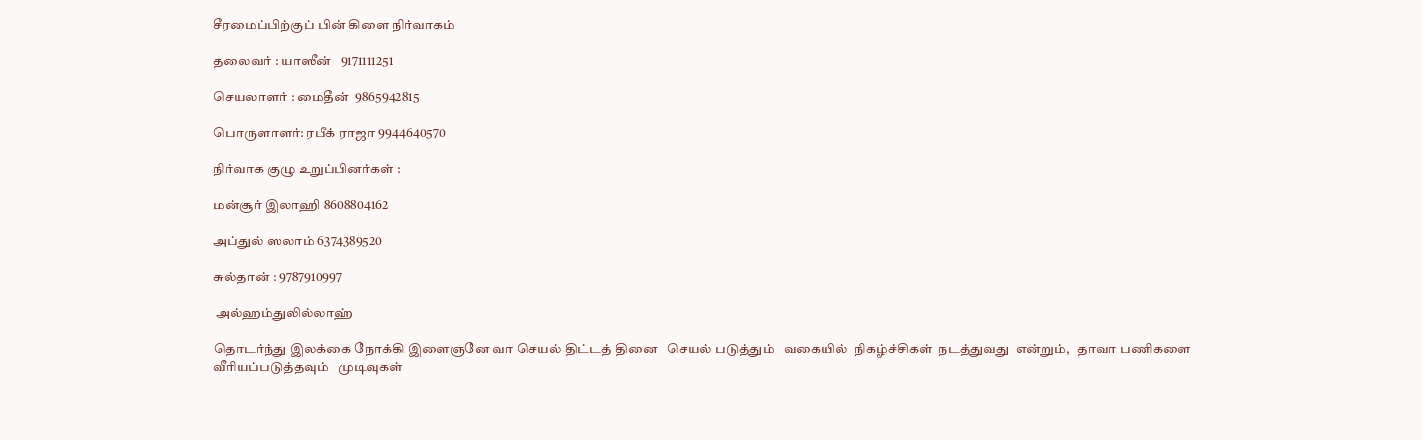சீரமைப்பிற்குப் பின் கிளை நிர்வாகம்

தலைவர் : யாஸீன்   9171111251

செயலாளர் : மைதீன்  9865942815

பொருளாளர்: ரபீக் ராஜா 9944640570

நிர்வாக குழு உறுப்பினர்கள் :

மன்சூர் இலாஹி 8608804162

அப்துல் ஸலாம் 6374389520

சுல்தான் : 9787910997

 அல்ஹம்துலில்லாஹ்

தொடர்ந்து இலக்கை நோக்கி இளைஞனே வா செயல் திட்டத் தினை   செயல் படுத்தும்   வகையில்  நிகழ்ச்சிகள்  நடத்துவது  என்றும்,   தாவா பணிகளை வீரியப்படுத்தவும்   முடிவுகள்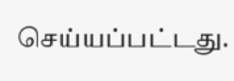செய்யப்பட்டது.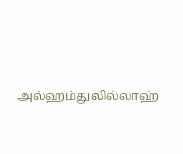அல்ஹம்துலில்லாஹ்